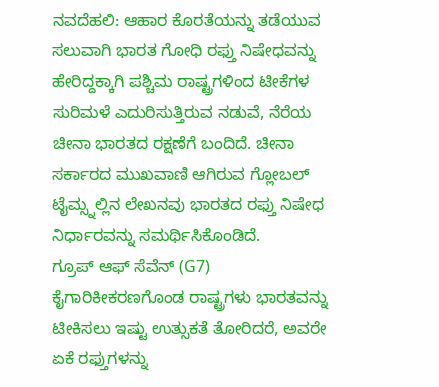ನವದೆಹಲಿ: ಆಹಾರ ಕೊರತೆಯನ್ನು ತಡೆಯುವ ಸಲುವಾಗಿ ಭಾರತ ಗೋಧಿ ರಫ್ತು ನಿಷೇಧವನ್ನು ಹೇರಿದ್ದಕ್ಕಾಗಿ ಪಶ್ಚಿಮ ರಾಷ್ಟ್ರಗಳಿಂದ ಟೀಕೆಗಳ ಸುರಿಮಳೆ ಎದುರಿಸುತ್ತಿರುವ ನಡುವೆ, ನೆರೆಯ ಚೀನಾ ಭಾರತದ ರಕ್ಷಣೆಗೆ ಬಂದಿದೆ. ಚೀನಾ ಸರ್ಕಾರದ ಮುಖವಾಣಿ ಆಗಿರುವ ಗ್ಲೋಬಲ್ ಟೈಮ್ಸ್ನಲ್ಲಿನ ಲೇಖನವು ಭಾರತದ ರಫ್ತು ನಿಷೇಧ ನಿರ್ಧಾರವನ್ನು ಸಮರ್ಥಿಸಿಕೊಂಡಿದೆ.
ಗ್ರೂಪ್ ಆಫ್ ಸೆವೆನ್ (G7) ಕೈಗಾರಿಕೀಕರಣಗೊಂಡ ರಾಷ್ಟ್ರಗಳು ಭಾರತವನ್ನು ಟೀಕಿಸಲು ಇಷ್ಟು ಉತ್ಸುಕತೆ ತೋರಿದರೆ, ಅವರೇ ಏಕೆ ರಫ್ತುಗಳನ್ನು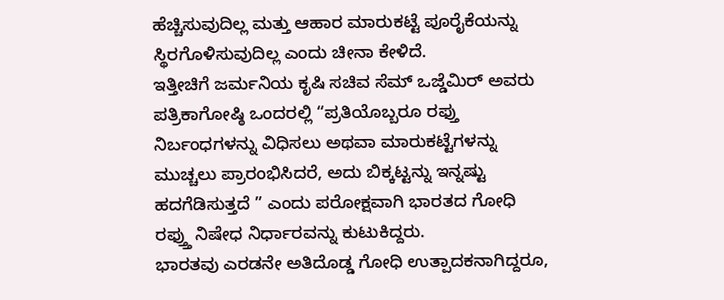ಹೆಚ್ಚಿಸುವುದಿಲ್ಲ ಮತ್ತು ಆಹಾರ ಮಾರುಕಟ್ಟೆ ಪೂರೈಕೆಯನ್ನು ಸ್ಥಿರಗೊಳಿಸುವುದಿಲ್ಲ ಎಂದು ಚೀನಾ ಕೇಳಿದೆ.
ಇತ್ತೀಚಿಗೆ ಜರ್ಮನಿಯ ಕೃಷಿ ಸಚಿವ ಸೆಮ್ ಒಜ್ಡೆಮಿರ್ ಅವರು ಪತ್ರಿಕಾಗೋಷ್ಠಿ ಒಂದರಲ್ಲಿ “ಪ್ರತಿಯೊಬ್ಬರೂ ರಫ್ತು ನಿರ್ಬಂಧಗಳನ್ನು ವಿಧಿಸಲು ಅಥವಾ ಮಾರುಕಟ್ಟೆಗಳನ್ನು ಮುಚ್ಚಲು ಪ್ರಾರಂಭಿಸಿದರೆ, ಅದು ಬಿಕ್ಕಟ್ಟನ್ನು ಇನ್ನಷ್ಟು ಹದಗೆಡಿಸುತ್ತದೆ ” ಎಂದು ಪರೋಕ್ಷವಾಗಿ ಭಾರತದ ಗೋಧಿ ರಫ್ತ್ತು ನಿಷೇಧ ನಿರ್ಧಾರವನ್ನು ಕುಟುಕಿದ್ದರು.
ಭಾರತವು ಎರಡನೇ ಅತಿದೊಡ್ಡ ಗೋಧಿ ಉತ್ಪಾದಕನಾಗಿದ್ದರೂ,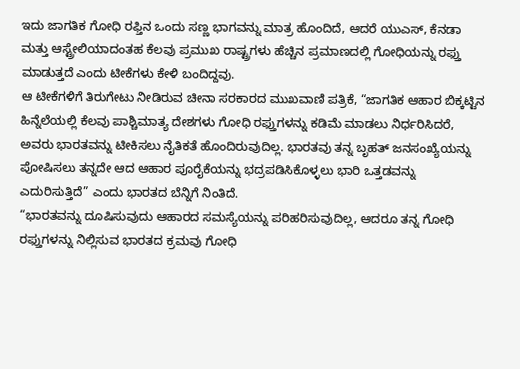ಇದು ಜಾಗತಿಕ ಗೋಧಿ ರಫ್ತಿನ ಒಂದು ಸಣ್ಣ ಭಾಗವನ್ನು ಮಾತ್ರ ಹೊಂದಿದೆ, ಆದರೆ ಯುಎಸ್, ಕೆನಡಾ ಮತ್ತು ಆಸ್ಟ್ರೇಲಿಯಾದಂತಹ ಕೆಲವು ಪ್ರಮುಖ ರಾಷ್ಟ್ರಗಳು ಹೆಚ್ಚಿನ ಪ್ರಮಾಣದಲ್ಲಿ ಗೋಧಿಯನ್ನು ರಫ್ತು ಮಾಡುತ್ತದೆ ಎಂದು ಟೀಕೆಗಳು ಕೇಳಿ ಬಂದಿದ್ದವು.
ಆ ಟೀಕೆಗಳಿಗೆ ತಿರುಗೇಟು ನೀಡಿರುವ ಚೀನಾ ಸರಕಾರದ ಮುಖವಾಣಿ ಪತ್ರಿಕೆ, “ಜಾಗತಿಕ ಆಹಾರ ಬಿಕ್ಕಟ್ಟಿನ ಹಿನ್ನೆಲೆಯಲ್ಲಿ ಕೆಲವು ಪಾಶ್ಚಿಮಾತ್ಯ ದೇಶಗಳು ಗೋಧಿ ರಫ್ತುಗಳನ್ನು ಕಡಿಮೆ ಮಾಡಲು ನಿರ್ಧರಿಸಿದರೆ, ಅವರು ಭಾರತವನ್ನು ಟೀಕಿಸಲು ನೈತಿಕತೆ ಹೊಂದಿರುವುದಿಲ್ಲ. ಭಾರತವು ತನ್ನ ಬೃಹತ್ ಜನಸಂಖ್ಯೆಯನ್ನು ಪೋಷಿಸಲು ತನ್ನದೇ ಆದ ಆಹಾರ ಪೂರೈಕೆಯನ್ನು ಭದ್ರಪಡಿಸಿಕೊಳ್ಳಲು ಭಾರಿ ಒತ್ತಡವನ್ನು ಎದುರಿಸುತ್ತಿದೆ” ಎಂದು ಭಾರತದ ಬೆನ್ನಿಗೆ ನಿಂತಿದೆ.
“ಭಾರತವನ್ನು ದೂಷಿಸುವುದು ಆಹಾರದ ಸಮಸ್ಯೆಯನ್ನು ಪರಿಹರಿಸುವುದಿಲ್ಲ, ಆದರೂ ತನ್ನ ಗೋಧಿ ರಫ್ತುಗಳನ್ನು ನಿಲ್ಲಿಸುವ ಭಾರತದ ಕ್ರಮವು ಗೋಧಿ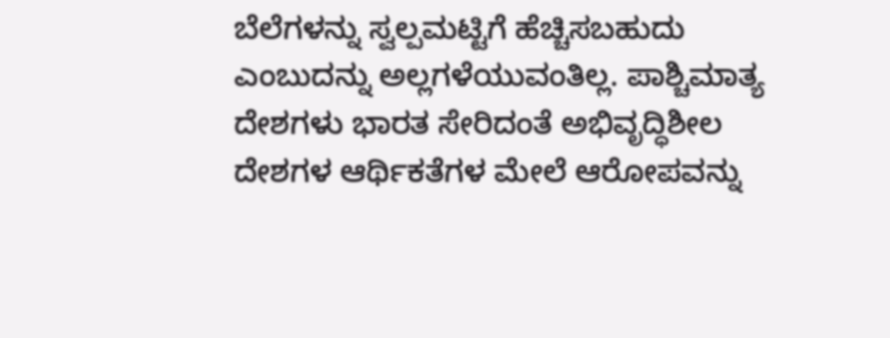ಬೆಲೆಗಳನ್ನು ಸ್ವಲ್ಪಮಟ್ಟಿಗೆ ಹೆಚ್ಚಿಸಬಹುದು ಎಂಬುದನ್ನು ಅಲ್ಲಗಳೆಯುವಂತಿಲ್ಲ. ಪಾಶ್ಚಿಮಾತ್ಯ ದೇಶಗಳು ಭಾರತ ಸೇರಿದಂತೆ ಅಭಿವೃದ್ಧಿಶೀಲ ದೇಶಗಳ ಆರ್ಥಿಕತೆಗಳ ಮೇಲೆ ಆರೋಪವನ್ನು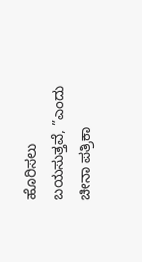ಹೊರಿಸಲು ಬಯಸುತ್ತವೆ, ”ಎಂದು ಚೀನಾ ಪತ್ರಿಕಾ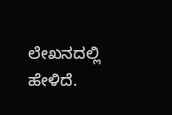ಲೇಖನದಲ್ಲಿ ಹೇಳಿದೆ.